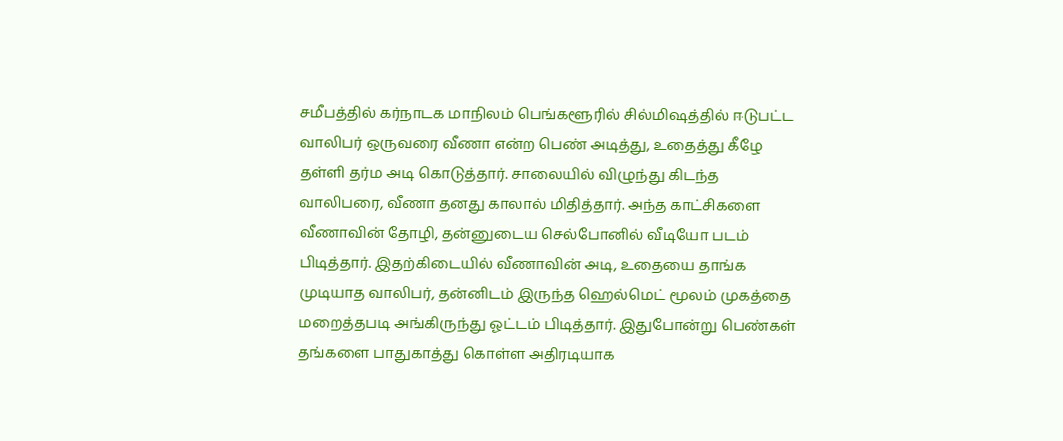சமீபத்தில் கர்நாடக மாநிலம் பெங்களூரில் சில்மிஷத்தில் ஈடுபட்ட வாலிபர் ஒருவரை வீணா என்ற பெண் அடித்து, உதைத்து கீழே தள்ளி தர்ம அடி கொடுத்தார். சாலையில் விழுந்து கிடந்த வாலிபரை, வீணா தனது காலால் மிதித்தார். அந்த காட்சிகளை வீணாவின் தோழி, தன்னுடைய செல்போனில் வீடியோ படம் பிடித்தார். இதற்கிடையில் வீணாவின் அடி, உதையை தாங்க முடியாத வாலிபர், தன்னிடம் இருந்த ஹெல்மெட் மூலம் முகத்தை மறைத்தபடி அங்கிருந்து ஓட்டம் பிடித்தார். இதுபோன்று பெண்கள் தங்களை பாதுகாத்து கொள்ள அதிரடியாக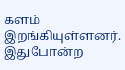களம் இறங்கியுள்ளனர். இதுபோன்ற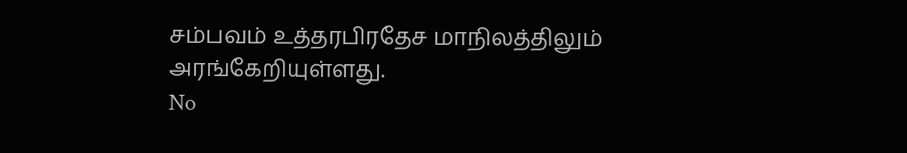சம்பவம் உத்தரபிரதேச மாநிலத்திலும் அரங்கேறியுள்ளது.
No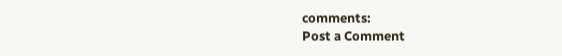comments:
Post a Comment